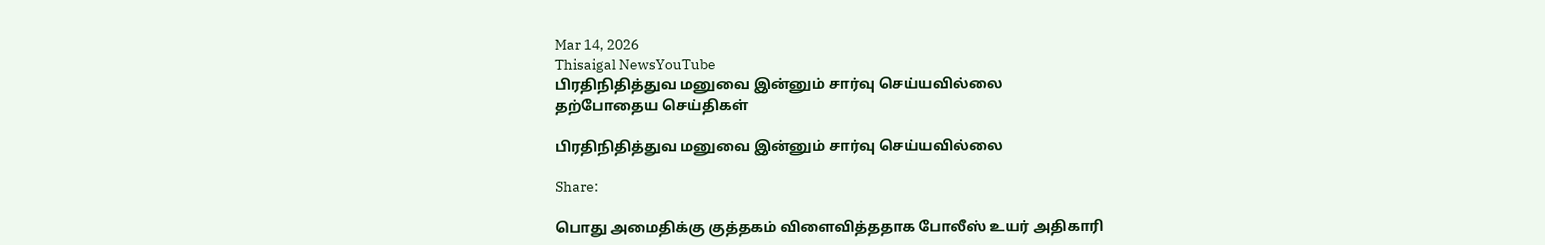Mar 14, 2026
Thisaigal NewsYouTube
பிரதிநிதித்துவ மனுவை இன்னும் சார்வு செய்யவில்லை
தற்போதைய செய்திகள்

பிரதிநிதித்துவ மனுவை இன்னும் சார்வு செய்யவில்லை

Share:

பொது அமைதிக்கு குத்தகம் விளைவித்ததாக போலீஸ் உயர் அதிகாரி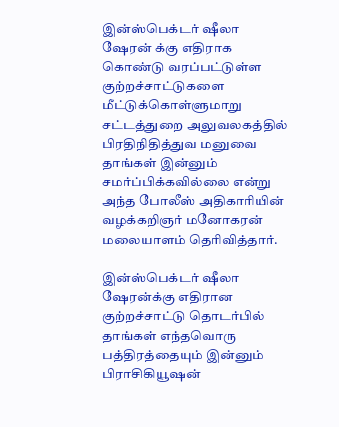இன்ஸ்பெக்டர் ஷீலா ஷேரன் க்கு எதிராக கொண்டு வரப்பட்டுள்ள குற்றச்சாட்டுகளை மீட்டுக்கொள்ளுமாறு சட்டத்துறை அலுவலகத்தில் பிரதிநிதித்துவ மனுவை தாங்கள் இன்னும் சமர்ப்பிக்கவில்லை என்று அந்த போலீஸ் அதிகாரியின் வழக்கறிஞர் மனோகரன் மலையாளம் தெரிவித்தார்.

இன்ஸ்பெக்டர் ஷீலா ஷேரன்க்கு எதிரான குற்றச்சாட்டு தொடர்பில் தாங்கள் எந்தவொரு பத்திரத்தையும் இன்னும் பிராசிகியூஷன்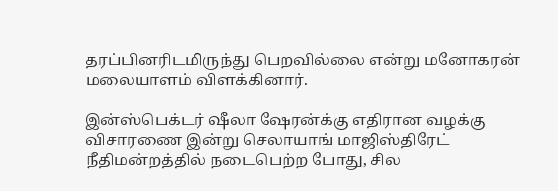தரப்பினரிடமிருந்து பெறவில்லை என்று மனோகரன் மலையாளம் விளக்கினார்.

இன்ஸ்பெக்டர் ஷீலா ஷேரன்க்கு எதிரான வழக்கு விசாரணை இன்று செலாயாங் மாஜிஸ்திரேட் நீதிமன்றத்தில் நடைபெற்ற போது, சில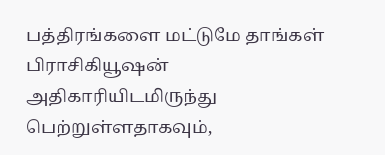பத்திரங்களை மட்டுமே தாங்கள் பிராசிகியூஷன் அதிகாரியிடமிருந்து பெற்றுள்ளதாகவும்,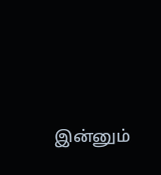இன்னும்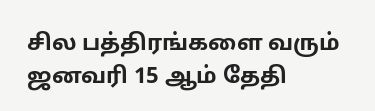சில பத்திரங்களை வரும் ஜனவரி 15 ஆம் தேதி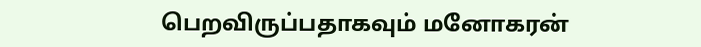பெறவிருப்பதாகவும் மனோகரன்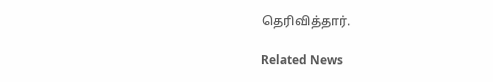தெரிவித்தார்.

Related News